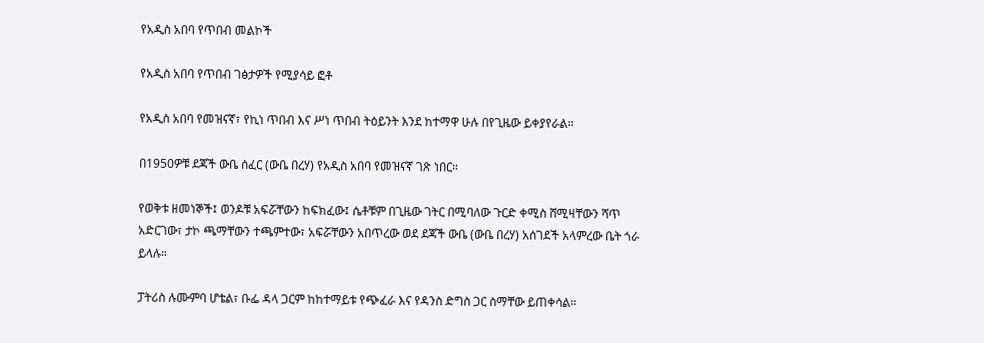የአዲስ አበባ የጥበብ መልኮች

የአዲስ አበባ የጥበብ ገፅታዎች የሚያሳይ ፎቶ

የአዲስ አበባ የመዝናኛ፣ የኪነ ጥበብ እና ሥነ ጥበብ ትዕይንት እንደ ከተማዋ ሁሉ በየጊዜው ይቀያየራል።

በ1950ዎቹ ደጃች ውቤ ሰፈር (ውቤ በረሃ) የአዲስ አበባ የመዝናኛ ገጽ ነበር።

የወቅቱ ዘመነኞች፤ ወንዶቹ አፍሯቸውን ከፍክፈው፤ ሴቶቹም በጊዜው ገትር በሚባለው ጉርድ ቀሚስ ሸሚዛቸውን ሻጥ አድርገው፣ ታኮ ጫማቸውን ተጫምተው፣ አፍሯቸውን አበጥረው ወደ ደጃች ውቤ (ውቤ በረሃ) አሰገደች አላምረው ቤት ጎራ ይላሉ።

ፓትሪስ ሉሙምባ ሆቴል፣ ቡፌ ዳላ ጋርም ከከተማይቱ የጭፈራ እና የዳንስ ድግስ ጋር ስማቸው ይጠቀሳል።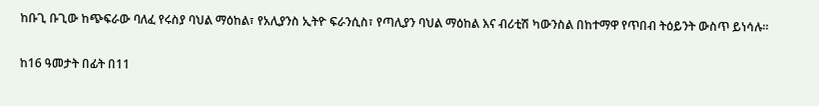ከቡጊ ቡጊው ከጭፍራው ባለፈ የሩስያ ባህል ማዕከል፣ የአሊያንስ ኢትዮ ፍራንሲስ፣ የጣሊያን ባህል ማዕከል እና ብሪቲሽ ካውንስል በከተማዋ የጥበብ ትዕይንት ውስጥ ይነሳሉ።

ከ16 ዓመታት በፊት በ11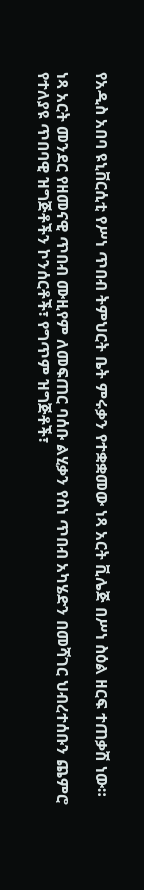የአዲስ አበባ ዩኒቨርሲቲ የሥነ ጥበብ ትምህርት ቤት ምሩቃን የተቋቋመው ነጻ አርት ቪሌጅ በሥነ ስዕል ዘርፍ ተጠቃሽ ነው።

ነጻ አርት መንደር የዘመናዊ ጥበብ ሙዚየም ለመፍጠር ባሰቡ ልሂቃን የስነ ጥበብ አካሄድን በመሻገር ህብረተሰቡን ጨምሮ የተለያዩ ጥበባዊ ዝግጅቶችን ኮንሰርቶች፣ የግጥም ዝግጅቶች፣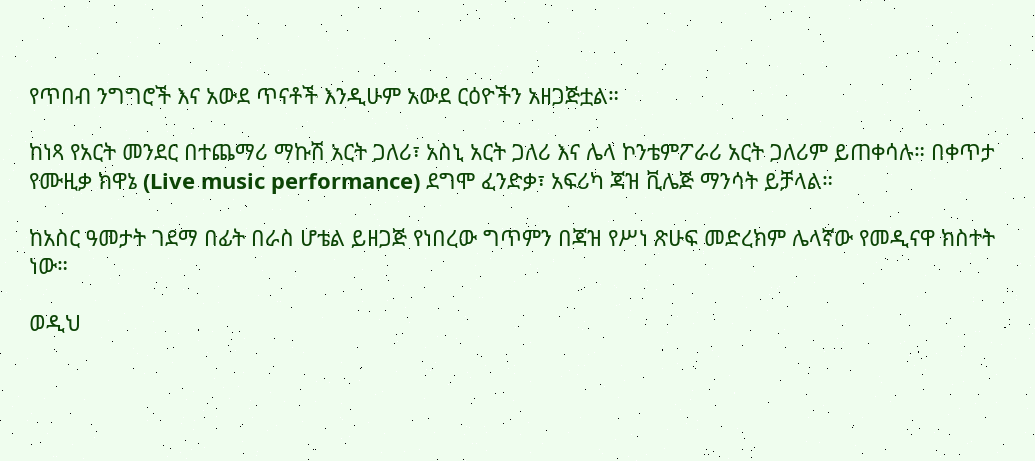የጥበብ ንግግሮች እና አውደ ጥናቶች እንዲሁም አውደ ርዕዮችን አዘጋጅቷል።

ከነጻ የአርት መንደር በተጨማሪ ማኩሽ አርት ጋለሪ፣ አስኒ አርት ጋለሪ እና ሌላ ኮንቴምፖራሪ አርት ጋለሪም ይጠቀሳሉ። በቀጥታ የሙዚቃ ክዋኔ (Live music performance) ደግሞ ፈንድቃ፣ አፍሪካ ጃዝ ቪሌጅ ማንሳት ይቻላል።

ከአስር ዓመታት ገደማ በፊት በራስ ሆቴል ይዘጋጅ የነበረው ግጥምን በጃዝ የሥነ ጽሁፍ መድረክም ሌላኛው የመዲናዋ ክስተት ነው።

ወዲህ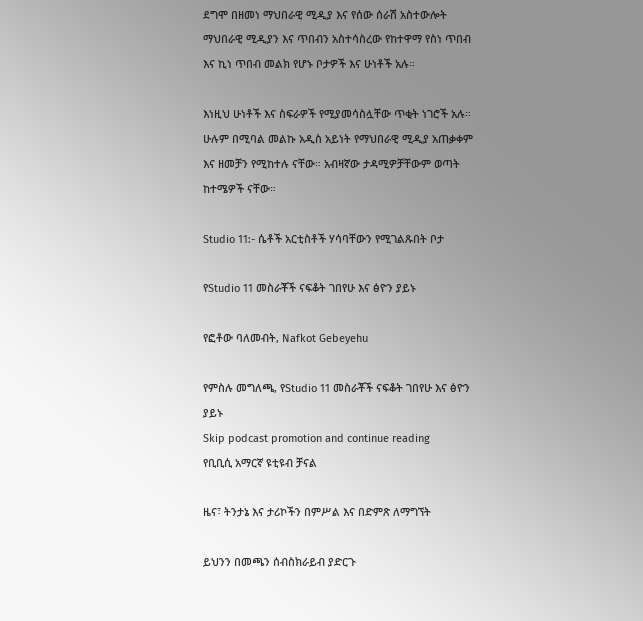ደግሞ በዘመነ ማህበራዊ ሚዲያ እና የሰው ሰራሽ አስተውሎት ማህበራዊ ሚዲያን እና ጥበብን አስተሳስረው የከተዋማ የስነ ጥበብ እና ኪነ ጥበብ መልክ የሆኑ ቦታዎች እና ሁነቶች አሉ።

እነዚህ ሁነቶች እና ስፍራዎች የሚያመሳስሏቸው ጥቂት ነገሮች አሉ። ሁሉም በሚባል መልኩ አዲስ አይነት የማህበራዊ ሚዲያ አጠቃቀም እና ዘመቻን የሚከተሉ ናቸው። አብዛኛው ታዳሚዎቻቸውም ወጣት ከተሜዎች ናቸው።

Studio 11:- ሴቶች አርቲስቶች ሃሳባቸውን የሚገልጹበት ቦታ

የStudio 11 መስራቾች ናፍቆት ገበየሁ እና ፅዮን ያይኑ

የፎቶው ባለመብት, Nafkot Gebeyehu

የምስሉ መግለጫ, የStudio 11 መስራቾች ናፍቆት ገበየሁ እና ፅዮን ያይኑ
Skip podcast promotion and continue reading
የቢቢሲ አማርኛ ዩቲዩብ ቻናል

ዜና፣ ትንታኔ እና ታሪኮችን በምሥል እና በድምጽ ለማግኘት

ይህንን በመጫን ሰብስክራይብ ያድርጉ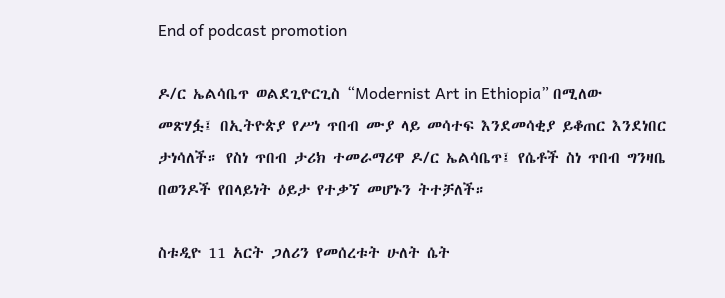End of podcast promotion

ዶ/ር ኤልሳቤጥ ወልደጊዮርጊስ “Modernist Art in Ethiopia” በሚለው መጽሃፏ፤ በኢትዮጵያ የሥነ ጥበብ ሙያ ላይ መሳተፍ እንደመሳቂያ ይቆጠር እንደነበር ታነሳለች። የስነ ጥበብ ታሪክ ተመራማሪዋ ዶ/ር ኤልሳቤጥ፤ የሴቶች ስነ ጥበብ ግንዛቤ በወንዶች የበላይነት ዕይታ የተቃኘ መሆኑን ትተቻለች።

ስቱዲዮ 11 አርት ጋለሪን የመሰረቱት ሁለት ሴት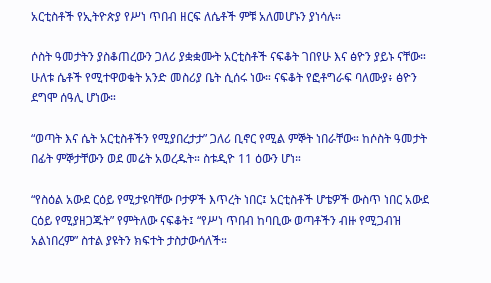አርቲስቶች የኢትዮጵያ የሥነ ጥበብ ዘርፍ ለሴቶች ምቹ አለመሆኑን ያነሳሉ።

ሶስት ዓመታትን ያስቆጠረውን ጋለሪ ያቋቋሙት አርቲስቶች ናፍቆት ገበየሁ እና ፅዮን ያይኑ ናቸው። ሁለቱ ሴቶች የሚተዋወቁት አንድ መስሪያ ቤት ሲሰሩ ነው። ናፍቆት የፎቶግራፍ ባለሙያ፥ ፅዮን ደግሞ ሰዓሊ ሆነው።

“ወጣት እና ሴት አርቲስቶችን የሚያበረታታ” ጋለሪ ቢኖር የሚል ምኞት ነበራቸው። ከሶስት ዓመታት በፊት ምኞታቸውን ወደ መሬት አወረዱት። ስቱዲዮ 11 ዕውን ሆነ።

“የስዕል አውደ ርዕይ የሚታዩባቸው ቦታዎች እጥረት ነበር፤ አርቲስቶች ሆቴዎች ውስጥ ነበር አውደ ርዕይ የሚያዘጋጁት” የምትለው ናፍቆት፤ “የሥነ ጥበብ ከባቢው ወጣቶችን ብዙ የሚጋብዝ አልነበረም” ስተል ያዩትን ክፍተት ታስታውሳለች።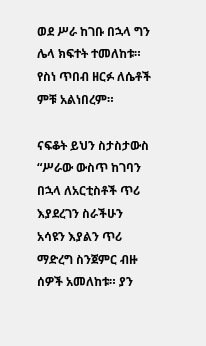ወደ ሥራ ከገቡ በኋላ ግን ሌላ ክፍተት ተመለከቱ። የስነ ጥበብ ዘርፉ ለሴቶች ምቹ አልነበረም።

ናፍቆት ይህን ስታስታውስ “ሥራው ውስጥ ከገባን በኋላ ለአርቲስቶች ጥሪ እያደረገን ስራችሁን አሳዩን እያልን ጥሪ ማድረግ ስንጀምር ብዙ ሰዎች አመለከቱ። ያን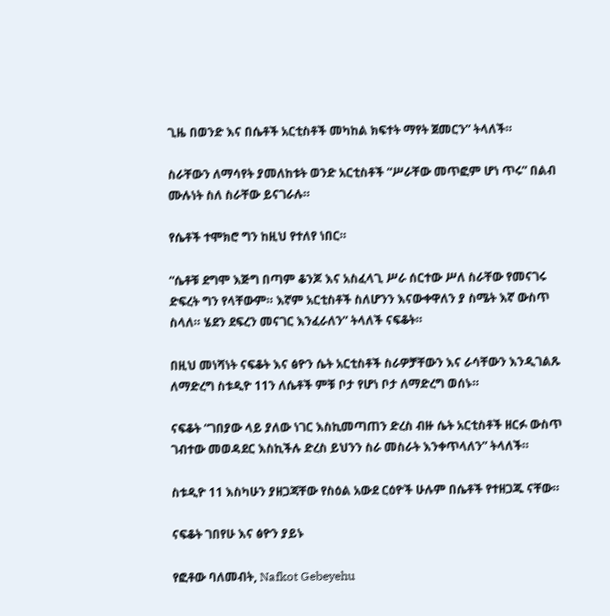ጊዜ በወንድ እና በሴቶች አርቲስቶች መካከል ክፍተት ማየት ጀመርን” ትላለች።

ስራቸውን ለማሳየት ያመለከቱት ወንድ አርቲስቶች “ሥራቸው መጥፎም ሆነ ጥሩ” በልብ ሙሉነት ስለ ስራቸው ይናገራሉ።

የሴቶች ተሞክሮ ግን ከዚህ የተለየ ነበር።

“ሴቶቹ ደግሞ እጅግ በጣም ቆንጆ እና አስፈላጊ ሥራ ሰርተው ሥለ ስራቸው የመናገሩ ድፍረት ግን የላቸውም። እኛም አርቲስቶች ስለሆንን እናውቀዋለን ያ ስሜት እኛ ውስጥ ስላለ። ሄደን ደፍረን መናገር እንፈራለን” ትላለች ናፍቆት።

በዚህ መነሻነት ናፍቆት እና ፅዮን ሴት አርቲስቶች ስራዎቻቸውን እና ራሳቸውን እንዲገልጹ ለማድረግ ስቱዲዮ 11ን ለሴቶች ምቹ ቦታ የሆነ ቦታ ለማድረግ ወሰኑ።

ናፍቆት “ገበያው ላይ ያለው ነገር እስኪመጣጠን ድረስ ብዙ ሴት አርቲስቶች ዘርፉ ውስጥ ገብተው መወዳደር እስኪችሉ ድረስ ይህንን ስራ መስራት እንቀጥላለን” ትላለች።

ስቱዲዮ 11 እስካሁን ያዘጋጃቸው የስዕል አውደ ርዕዮች ሁሉም በሴቶች የተዘጋጁ ናቸው።

ናፍቆት ገበየሁ እና ፅዮን ያይኑ

የፎቶው ባለመብት, Nafkot Gebeyehu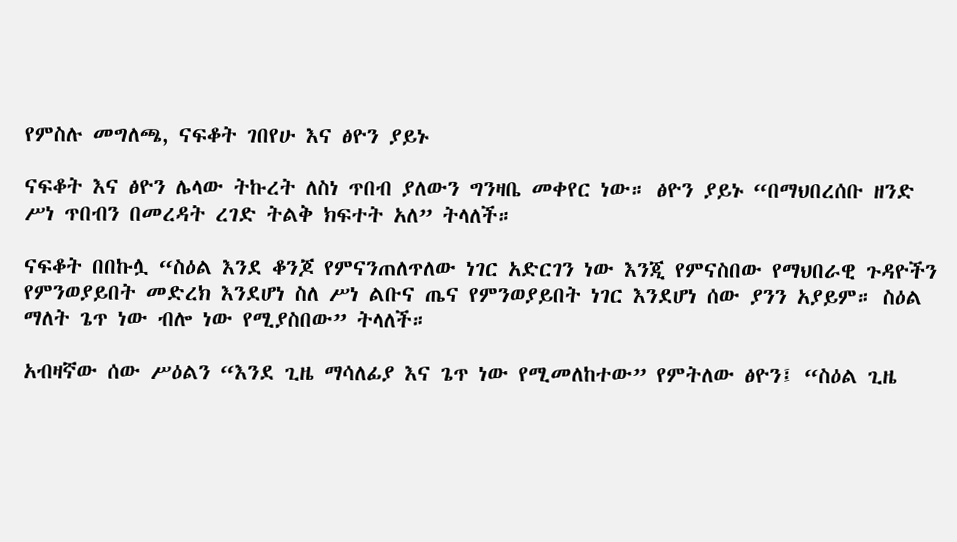የምስሉ መግለጫ, ናፍቆት ገበየሁ እና ፅዮን ያይኑ

ናፍቆት እና ፅዮን ሌላው ትኩረት ለስነ ጥበብ ያለውን ግንዛቤ መቀየር ነው። ፅዮን ያይኑ “በማህበረሰቡ ዘንድ ሥነ ጥበብን በመረዳት ረገድ ትልቅ ክፍተት አለ” ትላለች።

ናፍቆት በበኩሏ “ስዕል እንደ ቆንጆ የምናንጠለጥለው ነገር አድርገን ነው እንጂ የምናስበው የማህበራዊ ጉዳዮችን የምንወያይበት መድረክ እንደሆነ ስለ ሥነ ልቡና ጤና የምንወያይበት ነገር እንደሆነ ሰው ያንን አያይም። ስዕል ማለት ጌጥ ነው ብሎ ነው የሚያስበው” ትላለች።

አብዛኛው ሰው ሥዕልን “እንደ ጊዜ ማሳለፊያ እና ጌጥ ነው የሚመለከተው” የምትለው ፅዮን፤ “ስዕል ጊዜ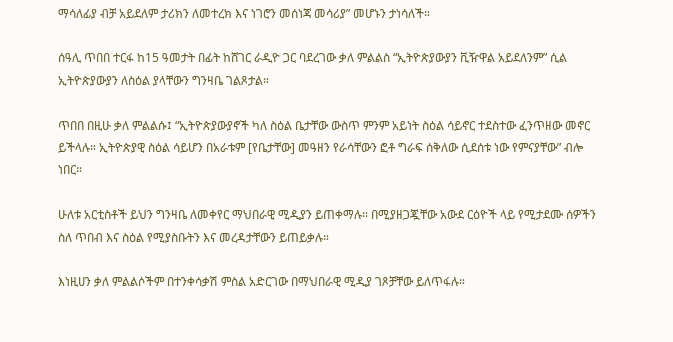ማሳለፊያ ብቻ አይደለም ታሪክን ለመተረክ እና ነገሮን መሰነጃ መሳሪያ” መሆኑን ታነሳለች።

ሰዓሊ ጥበበ ተርፋ ከ15 ዓመታት በፊት ከሸገር ራዲዮ ጋር ባደረገው ቃለ ምልልስ “ኢትዮጵያውያን ቪዥዋል አይደለንም” ሲል ኢትዮጵያውያን ለስዕል ያላቸውን ግንዛቤ ገልጾታል።

ጥበበ በዚሁ ቃለ ምልልሱ፤ “ኢትዮጵያውያኖች ካለ ስዕል ቤታቸው ውስጥ ምንም አይነት ስዕል ሳይኖር ተደስተው ፈንጥዘው መኖር ይችላሉ። ኢትዮጵያዊ ስዕል ሳይሆን በአራቱም [የቤታቸው] መዓዘን የራሳቸውን ፎቶ ግራፍ ሰቅለው ሲደሰቱ ነው የምናያቸው” ብሎ ነበር።

ሁለቱ አርቲስቶች ይህን ግንዛቤ ለመቀየር ማህበራዊ ሚዲያን ይጠቀማሉ። በሚያዘጋጇቸው አውደ ርዕዮች ላይ የሚታደሙ ሰዎችን ስለ ጥበብ እና ስዕል የሚያስቡትን እና መረዳታቸውን ይጠይቃሉ።

እነዚሀን ቃለ ምልልሶችም በተንቀሳቃሽ ምስል አድርገው በማህበራዊ ሚዲያ ገጾቻቸው ይለጥፋሉ።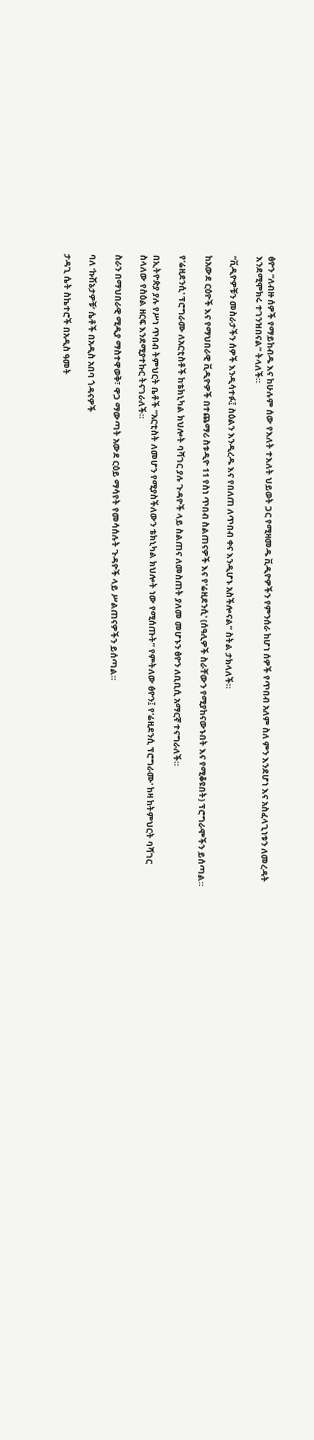ፅዮን “ለብዙ ሰዎች የማይከብዱ እና ከሁሉም ሰው የእለት ተእለት ህይወት ጋር የሚዛመዱ ቪዲዮዎችን የምንሰራ ከሆነ ሰዎች የጥበብ አለም ስለ ምን እንደሆነ እና አስፈላጊነቱን ለመረዳት እንደሚሞክሩ ተገንዝበናል” ትላለች።

“ቪዲዮዎቹን መስራታችን ሰዎች እንዲሳተፉ፤ ስዕልን እንዲረዱ እና የበለጠ ለጥበብ ቀና እንዲሆኑ አስችሎናል” ስትል ታክላለች።

ከአውደ ርዕዮች እና የማህበራዊ ቪዲዮዎች በተጨማሪ ስቱዲዮ 11 የስነ ጥበብ ስልጠናዎች እና የ'ሬዚደንሲ' (ሰዓሊዎች ስራቸውን የሚያከናውኑበት እና የሚቆዩበት) ፕሮግራሞችን ይሰጣል።

የ'ሬዚደንሲ' ፕሮግራሙ ለአርቲስቶች ከቴክኒካል ክህሎት ባሻገር ያሉ ጉዳዮች ላይ ስልጠና ለመስጠት ያለመ መሆኑን ፅዮን ለቢቢሲ አማርኛ ተናግራለች።

በኢትዮጵያ ያሉ የሥነ ጥበብ ትምህርት ቤቶች “አርቲስት ለመሆን የሚያስችለውን ቴክኒካል ክህሎት ነው የሚሰጡት” የምትለው ፅዮን፤ የ'ሬዚደንሲ ፕሮግራሙ' ከዛ ከትምህርት ባሻገር ስላለው የስዕል ዘርፍ እንደሚያተኩር ትናገራለች።

ስራን በማህበራዊ ሚዲያ ማስተዋወቅ፣ ዋጋ ማውጣት አውደ ርዕይ ማሳየት የመሳሰሉት ጉዳዮች ላይ ሥልጠናዎችን ይሰጣል።

ባለ ‘ኩሽኔታዎቹ’ ሴቶች በአዲስ አበባ ጎዳናዎች

ታዳጊ ሴት ስኬተሮች በአዲስ ዓመት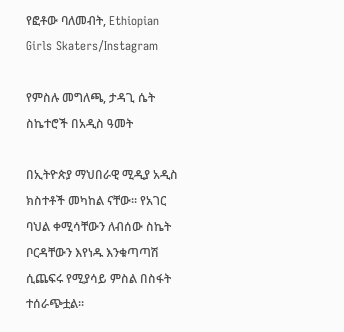የፎቶው ባለመብት, Ethiopian Girls Skaters/Instagram

የምስሉ መግለጫ, ታዳጊ ሴት ስኬተሮች በአዲስ ዓመት

በኢትዮጵያ ማህበራዊ ሚዲያ አዲስ ክስተቶች መካከል ናቸው። የአገር ባህል ቀሚሳቸውን ለብሰው ስኬት ቦርዳቸውን እየነዱ እንቁጣጣሽ ሲጨፍሩ የሚያሳይ ምስል በስፋት ተሰራጭቷል።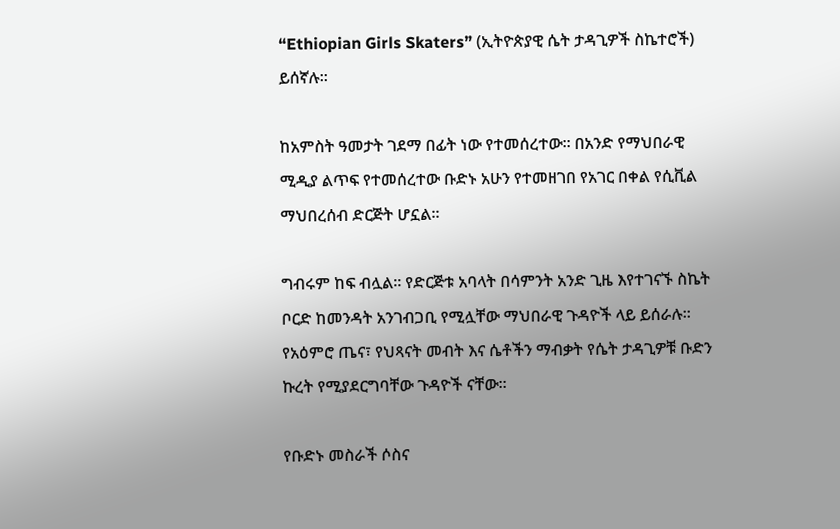“Ethiopian Girls Skaters” (ኢትዮጵያዊ ሴት ታዳጊዎች ስኬተሮች) ይሰኛሉ።

ከአምስት ዓመታት ገደማ በፊት ነው የተመሰረተው። በአንድ የማህበራዊ ሚዲያ ልጥፍ የተመሰረተው ቡድኑ አሁን የተመዘገበ የአገር በቀል የሲቪል ማህበረሰብ ድርጅት ሆኗል።

ግብሩም ከፍ ብሏል። የድርጅቱ አባላት በሳምንት አንድ ጊዜ እየተገናኙ ስኬት ቦርድ ከመንዳት አንገብጋቢ የሚሏቸው ማህበራዊ ጉዳዮች ላይ ይሰራሉ። የአዕምሮ ጤና፣ የህጻናት መብት እና ሴቶችን ማብቃት የሴት ታዳጊዎቹ ቡድን ኩረት የሚያደርግባቸው ጉዳዮች ናቸው።

የቡድኑ መስራች ሶስና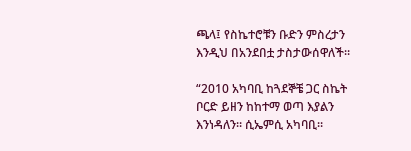ጫላ፤ የስኬተሮቹን ቡድን ምስረታን እንዲህ በአንደበቷ ታስታውሰዋለች።

“2010 አካባቢ ከጓደኞቼ ጋር ስኬት ቦርድ ይዘን ከከተማ ወጣ እያልን እንነዳለን። ሲኤምሲ አካባቢ።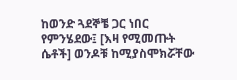ከወንድ ጓደኞቼ ጋር ነበር የምንሄደው፤ [እዛ የሚመጡት ሴቶች] ወንዶቹ ከሚያስሞክሯቸው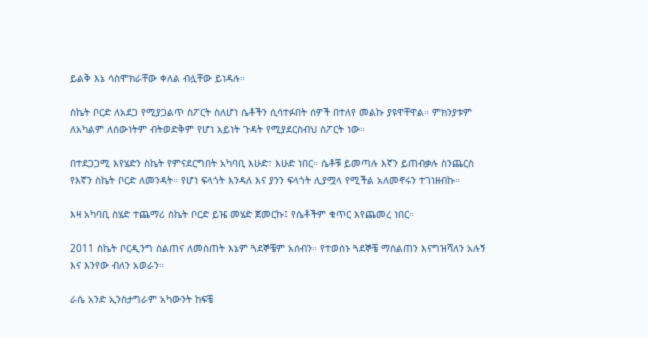ይልቅ እኔ ሳስሞክራቸው ቀለል ብሏቸው ይነዳሉ።

ስኬት ቦርድ ለአደጋ የሚያጋልጥ ስፖርት ስለሆነ ሴቶችን ሲሳተፉበት ሰዎች በተለየ መልኩ ያዩዋቸዋል። ምክንያቱም ለአካልም ለሰውነትም ብትወድቅም የሆነ አይነት ጉዳት የሚያደርስብህ ስፖርት ነው።

በተደጋጋሚ እየሄድን ስኬት የምናደርግበት አካባቢ እሁድ፣ እሁድ ነበር። ሴቶቹ ይመጣሉ እኛን ይጠብቃሉ ስንጨርስ የእኛን ስኬት ቦርድ ለመንዳት። የሆነ ፍላጎት እንዳለ እና ያንን ፍላጎት ሊያሟላ የሚችል አለመኖሩን ተገነዘብኩ።

እዛ አካባቢ ስሄድ ተጨማሪ ስኬት ቦርድ ይዤ መሄድ ጀመርኩ፤ የሴቶችም ቁጥር እየጨመረ ነበር።

2011 ስኬት ቦርዲንግ ስልጠና ለመስጠት እኔም ጓደኞቼም አሰብን። የተወሰኑ ጓደኞቼ ማሰልጠን እናግዝሻለን አሉኝ እና እንየው ብለን አወራን።

ራሴ አንድ ኢንስታግራም አካውንት ከፍቼ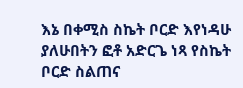እኔ በቀሚስ ስኬት ቦርድ እየነዳሁ ያለሁበትን ፎቶ አድርጌ ነጻ የስኬት ቦርድ ስልጠና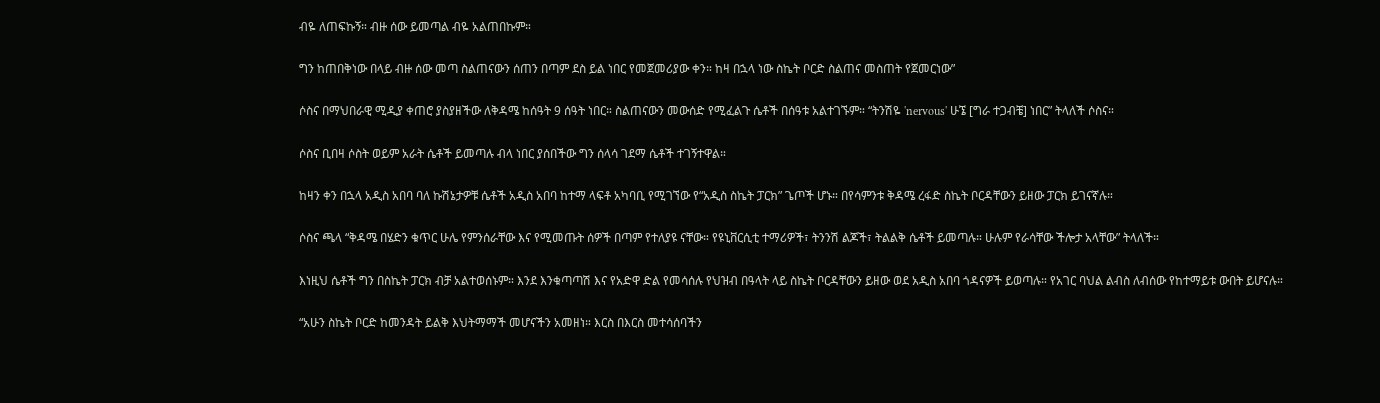ብዬ ለጠፍኩኝ። ብዙ ሰው ይመጣል ብዬ አልጠበኩም።

ግን ከጠበቅነው በላይ ብዙ ሰው መጣ ስልጠናውን ሰጠን በጣም ደስ ይል ነበር የመጀመሪያው ቀን። ከዛ በኋላ ነው ስኬት ቦርድ ስልጠና መስጠት የጀመርነው”

ሶስና በማህበራዊ ሚዲያ ቀጠሮ ያስያዘችው ለቅዳሜ ከሰዓት 9 ሰዓት ነበር። ስልጠናውን መውሰድ የሚፈልጉ ሴቶች በሰዓቱ አልተገኙም። “ትንሽዬ 'nervous' ሁኜ [ግራ ተጋብቼ] ነበር” ትላለች ሶስና።

ሶስና ቢበዛ ሶስት ወይም አራት ሴቶች ይመጣሉ ብላ ነበር ያሰበችው ግን ሰላሳ ገደማ ሴቶች ተገኝተዋል።

ከዛን ቀን በኋላ አዲስ አበባ ባለ ኩሽኔታዎቹ ሴቶች አዲስ አበባ ከተማ ላፍቶ አካባቢ የሚገኘው የ“አዲስ ስኬት ፓርክ” ጌጦች ሆኑ። በየሳምንቱ ቅዳሜ ረፋድ ስኬት ቦርዳቸውን ይዘው ፓርክ ይገናኛሉ።

ሶስና ጫላ “ቅዳሜ በሄድን ቁጥር ሁሌ የምንሰራቸው እና የሚመጡት ሰዎች በጣም የተለያዩ ናቸው። የዩኒቨርሲቲ ተማሪዎች፣ ትንንሽ ልጆች፣ ትልልቅ ሴቶች ይመጣሉ። ሁሉም የራሳቸው ችሎታ አላቸው” ትላለች።

እነዚህ ሴቶች ግን በስኬት ፓርክ ብቻ አልተወሰኑም። እንደ እንቁጣጣሽ እና የአድዋ ድል የመሳሰሉ የህዝብ በዓላት ላይ ስኬት ቦርዳቸውን ይዘው ወደ አዲስ አበባ ጎዳናዎች ይወጣሉ። የአገር ባህል ልብስ ለብሰው የከተማይቱ ውበት ይሆናሉ።

“አሁን ስኬት ቦርድ ከመንዳት ይልቅ እህትማማች መሆናችን አመዘነ። እርስ በእርስ መተሳሰባችን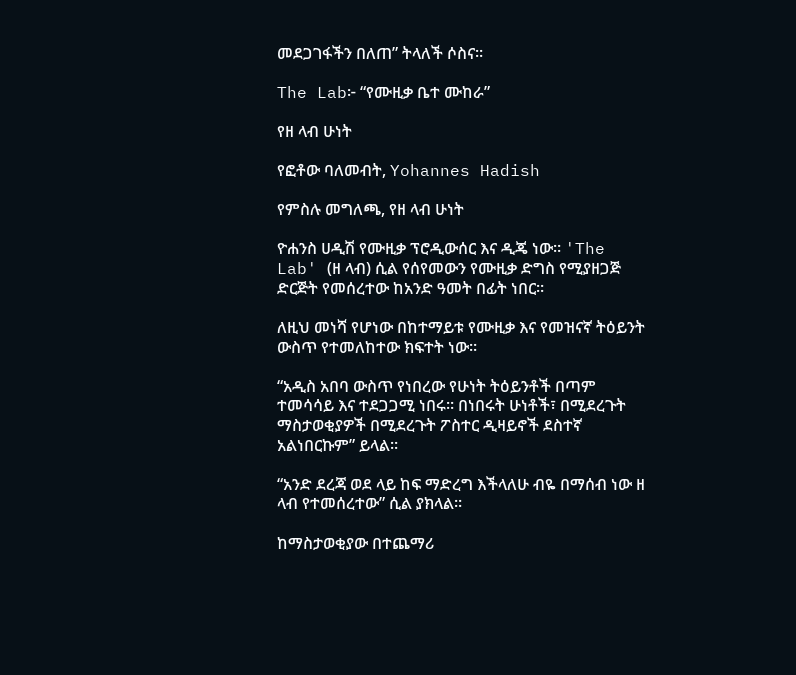መደጋገፋችን በለጠ” ትላለች ሶስና።

The Lab፦ “የሙዚቃ ቤተ ሙከራ”

የዘ ላብ ሁነት

የፎቶው ባለመብት, Yohannes Hadish

የምስሉ መግለጫ, የዘ ላብ ሁነት

ዮሐንስ ሀዲሽ የሙዚቃ ፕሮዲውሰር እና ዲጄ ነው። 'The Lab' (ዘ ላብ) ሲል የሰየመውን የሙዚቃ ድግስ የሚያዘጋጅ ድርጅት የመሰረተው ከአንድ ዓመት በፊት ነበር።

ለዚህ መነሻ የሆነው በከተማይቱ የሙዚቃ እና የመዝናኛ ትዕይንት ውስጥ የተመለከተው ክፍተት ነው።

“አዲስ አበባ ውስጥ የነበረው የሁነት ትዕይንቶች በጣም ተመሳሳይ እና ተደጋጋሚ ነበሩ። በነበሩት ሁነቶች፣ በሚደረጉት ማስታወቂያዎች በሚደረጉት ፖስተር ዲዛይኖች ደስተኛ አልነበርኩም” ይላል።

“አንድ ደረጃ ወደ ላይ ከፍ ማድረግ እችላለሁ ብዬ በማሰብ ነው ዘ ላብ የተመሰረተው” ሲል ያክላል።

ከማስታወቂያው በተጨማሪ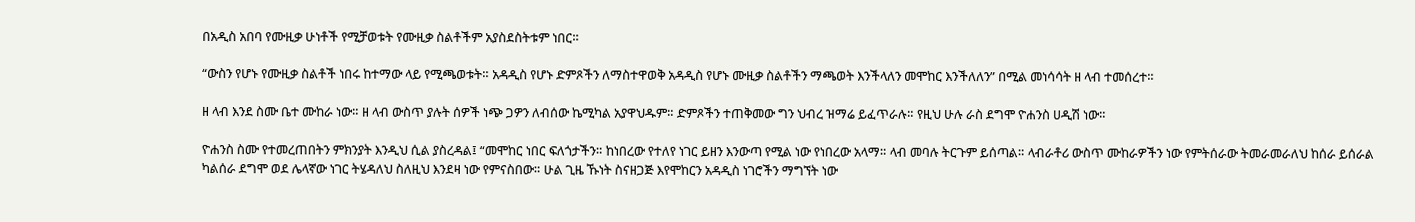በአዲስ አበባ የሙዚቃ ሁነቶች የሚቻወቱት የሙዚቃ ስልቶችም አያስደስትቱም ነበር።

“ውስን የሆኑ የሙዚቃ ስልቶች ነበሩ ከተማው ላይ የሚጫወቱት። አዳዲስ የሆኑ ድምጾችን ለማስተዋወቅ አዳዲስ የሆኑ ሙዚቃ ስልቶችን ማጫወት እንችላለን መሞከር እንችለለን” በሚል መነሳሳት ዘ ላብ ተመሰረተ።

ዘ ላብ እንደ ስሙ ቤተ ሙከራ ነው። ዘ ላብ ውስጥ ያሉት ሰዎች ነጭ ጋዎን ለብሰው ኬሚካል አያዋህዱም። ድምጾችን ተጠቅመው ግን ህብረ ዝማሬ ይፈጥራሉ። የዚህ ሁሉ ራስ ደግሞ ዮሐንስ ሀዲሽ ነው።

ዮሐንስ ስሙ የተመረጠበትን ምክንያት እንዲህ ሲል ያስረዳል፤ “መሞከር ነበር ፍለጎታችን። ከነበረው የተለየ ነገር ይዘን እንውጣ የሚል ነው የነበረው አላማ። ላብ መባሉ ትርጉም ይሰጣል። ላብራቶሪ ውስጥ ሙከራዎችን ነው የምትሰራው ትመራመራለህ ከሰራ ይሰራል ካልሰራ ደግሞ ወደ ሌላኛው ነገር ትሄዳለህ ስለዚህ እንደዛ ነው የምናስበው። ሁል ጊዜ ኹነት ስናዘጋጅ እየሞከርን አዳዲስ ነገሮችን ማግኘት ነው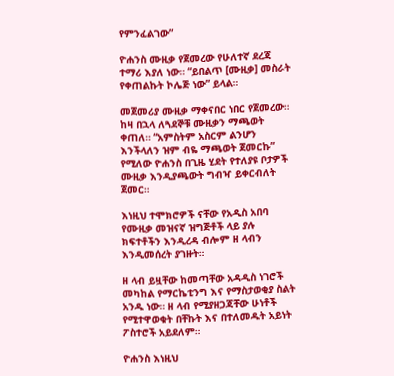የምንፈልገው”

ዮሐንስ ሙዚቃ የጀመረው የሁለተኛ ደረጃ ተማሪ እያለ ነው። “ይበልጥ [ሙዚቃ] መስራት የቀጠልኩት ኮሌጅ ነው” ይላል።

መጀመሪያ ሙዚቃ ማቀናበር ነበር የጀመረው። ከዛ በኋላ ለጓደኞቹ ሙዚቃን ማጫወት ቀጠለ። “አምስትም አስርም ልንሆን እንችላለን ዝም ብዬ ማጫወት ጀመርኩ” የሚለው ዮሐንስ በጊዜ ሂደት የተለያዩ ቦታዎች ሙዚቃ እንዲያጫውት ግብዣ ይቀርብለት ጀመር።

እነዚህ ተሞክሮዎች ናቸው የአዲስ አበባ የሙዚቃ መዝናኛ ዝግጅቶች ላይ ያሉ ክፍተቶችን እንዲረዳ ብሎም ዘ ላብን እንዲመሰረት ያገዙት።

ዘ ላብ ይዟቸው ከመጣቸው አዳዲስ ነገሮች መካከል የማርኬቲንግ እና የማስታወቂያ ስልት አንዱ ነው። ዘ ላብ የሚያዘጋጃቸው ሁነቶች የሚተዋወቁት በቸኩት እና በተለመዱት አይነት ፖስተሮች አይደለም።

ዮሐንስ እነዚህ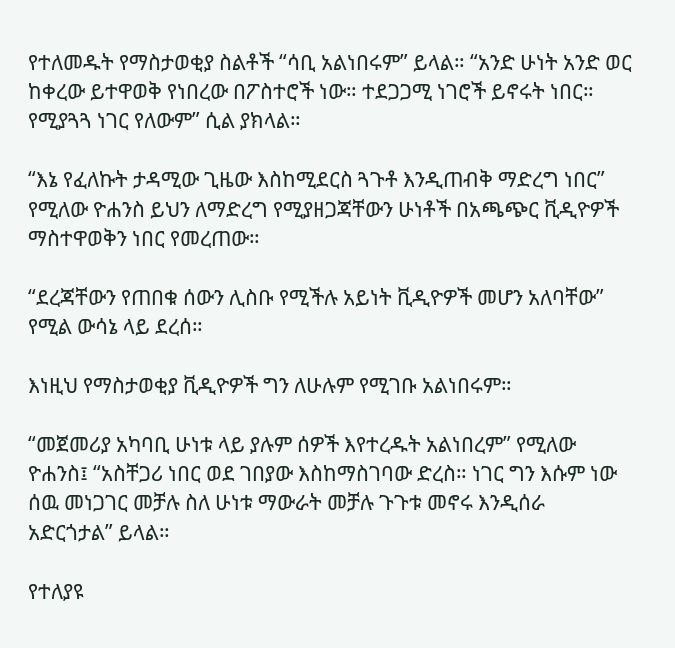የተለመዱት የማስታወቂያ ስልቶች “ሳቢ አልነበሩም” ይላል። “አንድ ሁነት አንድ ወር ከቀረው ይተዋወቅ የነበረው በፖስተሮች ነው። ተደጋጋሚ ነገሮች ይኖሩት ነበር። የሚያጓጓ ነገር የለውም” ሲል ያክላል።

“እኔ የፈለኩት ታዳሚው ጊዜው እስከሚደርስ ጓጉቶ እንዲጠብቅ ማድረግ ነበር” የሚለው ዮሐንስ ይህን ለማድረግ የሚያዘጋጃቸውን ሁነቶች በአጫጭር ቪዲዮዎች ማስተዋወቅን ነበር የመረጠው።

“ደረጃቸውን የጠበቁ ሰውን ሊስቡ የሚችሉ አይነት ቪዲዮዎች መሆን አለባቸው” የሚል ውሳኔ ላይ ደረሰ።

እነዚህ የማስታወቂያ ቪዲዮዎች ግን ለሁሉም የሚገቡ አልነበሩም።

“መጀመሪያ አካባቢ ሁነቱ ላይ ያሉም ሰዎች እየተረዱት አልነበረም” የሚለው ዮሐንስ፤ “አስቸጋሪ ነበር ወደ ገበያው እስከማስገባው ድረስ። ነገር ግን እሱም ነው ሰዉ መነጋገር መቻሉ ስለ ሁነቱ ማውራት መቻሉ ጉጉቱ መኖሩ እንዲሰራ አድርጎታል” ይላል።

የተለያዩ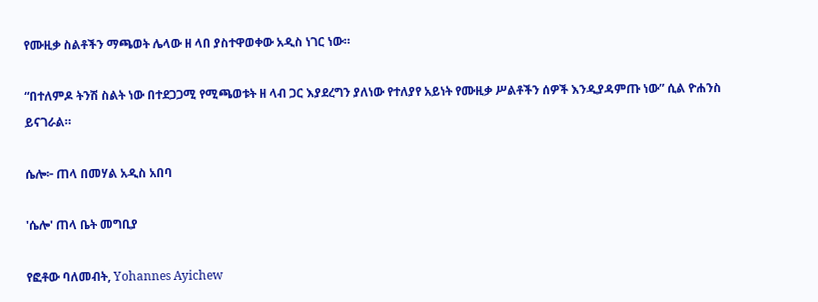የሙዚቃ ስልቶችን ማጫወት ሌላው ዘ ላበ ያስተዋወቀው አዲስ ነገር ነው።

“በተለምዶ ትንሽ ስልት ነው በተደጋጋሚ የሚጫወቱት ዘ ላብ ጋር እያደረግን ያለነው የተለያየ አይነት የሙዚቃ ሥልቶችን ሰዎች እንዲያዳምጡ ነው” ሲል ዮሐንስ ይናገራል።

ሴሎ፦ ጠላ በመሃል አዲስ አበባ

'ሴሎ' ጠላ ቤት መግቢያ

የፎቶው ባለመብት, Yohannes Ayichew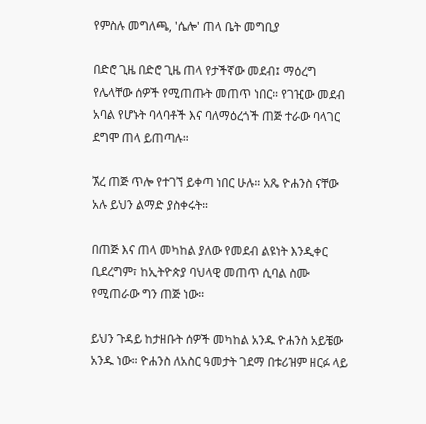የምስሉ መግለጫ, 'ሴሎ' ጠላ ቤት መግቢያ

በድሮ ጊዜ በድሮ ጊዜ ጠላ የታችኛው መደብ፤ ማዕረግ የሌላቸው ሰዎች የሚጠጡት መጠጥ ነበር። የገዢው መደብ አባል የሆኑት ባላባቶች እና ባለማዕረጎች ጠጅ ተራው ባላገር ደግሞ ጠላ ይጠጣሉ።

ኧረ ጠጅ ጥሎ የተገኘ ይቀጣ ነበር ሁሉ። አጼ ዮሐንስ ናቸው አሉ ይህን ልማድ ያስቀሩት።

በጠጅ እና ጠላ መካከል ያለው የመደብ ልዩነት እንዲቀር ቢደረግም፣ ከኢትዮጵያ ባህላዊ መጠጥ ሲባል ስሙ የሚጠራው ግን ጠጅ ነው።

ይህን ጉዳይ ከታዘቡት ሰዎች መካከል አንዱ ዮሐንስ አይቼው አንዱ ነው። ዮሐንስ ለአስር ዓመታት ገደማ በቱሪዝም ዘርፉ ላይ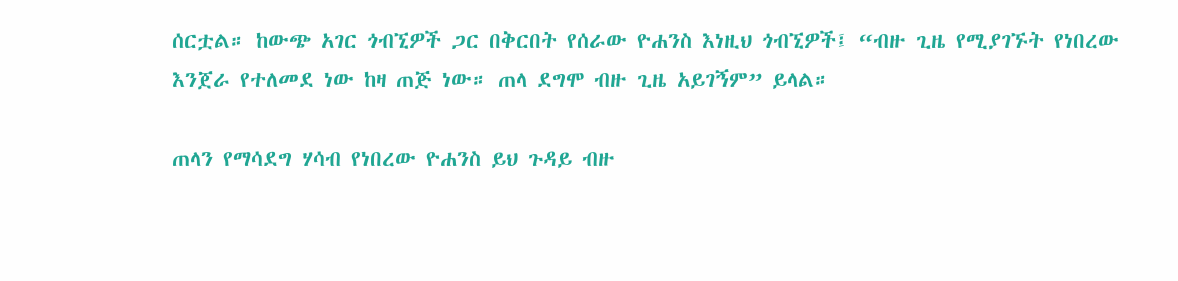ሰርቷል። ከውጭ አገር ጎብኚዎች ጋር በቅርበት የሰራው ዮሐንስ እነዚህ ጎብኚዎች፤ “ብዙ ጊዜ የሚያገኙት የነበረው እንጀራ የተለመደ ነው ከዛ ጠጅ ነው። ጠላ ደግሞ ብዙ ጊዜ አይገኝም” ይላል።

ጠላን የማሳደግ ሃሳብ የነበረው ዮሐንስ ይህ ጉዳይ ብዙ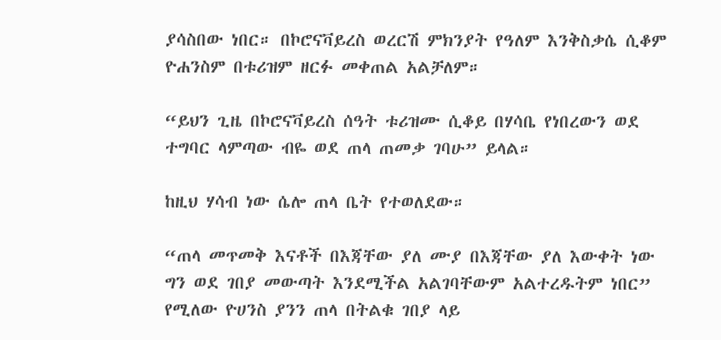ያሳስበው ነበር። በኮሮናቫይረስ ወረርሽ ምክንያት የዓለም እንቅስቃሴ ሲቆም ዮሐንስም በቱሪዝም ዘርፉ መቀጠል አልቻለም።

“ይህን ጊዜ በኮሮናቫይረስ ሰዓት ቱሪዝሙ ሲቆይ በሃሳቤ የነበረውን ወደ ተግባር ላምጣው ብዬ ወደ ጠላ ጠመቃ ገባሁ” ይላል።

ከዚህ ሃሳብ ነው ሴሎ ጠላ ቤት የተወለደው።

“ጠላ መጥመቅ እናቶች በእጃቸው ያለ ሙያ በእጃቸው ያለ እውቀት ነው ግን ወደ ገበያ መውጣት እንደሚችል አልገባቸውም አልተረዱትም ነበር” የሚለው ዮሀንስ ያንን ጠላ በትልቁ ገበያ ላይ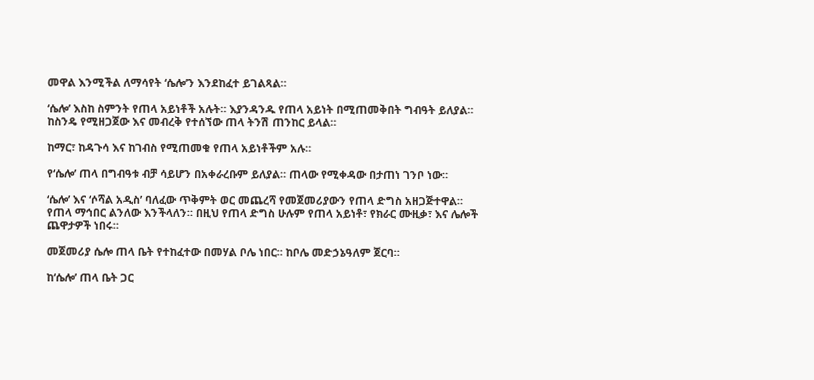መዋል እንሚችል ለማሳየት ‘ሴሎ’ን እንደከፈተ ይገልጻል።

‘ሴሎ’ እስከ ስምንት የጠላ አይነቶች አሉት። እያንዳንዱ የጠላ አይነት በሚጠመቅበት ግብዓት ይለያል። ከስንዴ የሚዘጋጀው እና መብረቅ የተሰኘው ጠላ ትንሽ ጠንከር ይላል።

ከማር፣ ከዳጉሳ እና ከገብስ የሚጠመቁ የጠላ አይነቶችም አሉ።

የ‘ሴሎ’ ጠላ በግብዓቱ ብቻ ሳይሆን በአቀራረቡም ይለያል። ጠላው የሚቀዳው በታጠነ ገንቦ ነው።

‘ሴሎ’ እና ‘ሶሻል አዲስ’ ባለፈው ጥቅምት ወር መጨረሻ የመጀመሪያውን የጠላ ድግስ አዘጋጅተዋል። የጠላ ማኅበር ልንለው እንችላለን። በዚህ የጠላ ድግስ ሁሉም የጠላ አይነቶ፣ የክራር ሙዚቃ፣ እና ሌሎች ጨዋታዎች ነበሩ።

መጀመሪያ ሴሎ ጠላ ቤት የተከፈተው በመሃል ቦሌ ነበር። ከቦሌ መድኃኔዓለም ጀርባ።

ከ‘ሴሎ’ ጠላ ቤት ጋር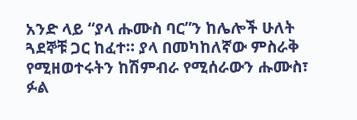አንድ ላይ “ያላ ሑሙስ ባር”ን ከሌሎች ሁለት ጓደኞቹ ጋር ከፈተ። ያላ በመካከለኛው ምስራቅ የሚዘወተሩትን ከሽምብራ የሚሰራውን ሑሙስ፣ ፉል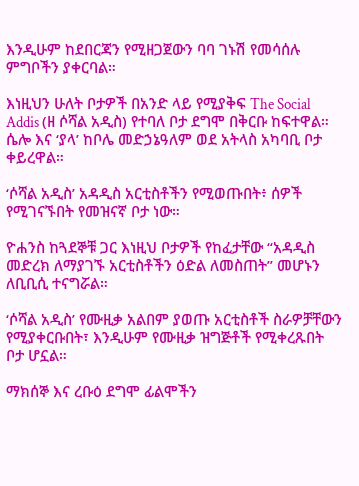እንዲሁም ከደበርጃን የሚዘጋጀውን ባባ ገኑሽ የመሳሰሉ ምግቦችን ያቀርባል።

እነዚህን ሁለት ቦታዎች በአንድ ላይ የሚያቅፍ The Social Addis (ዘ ሶሻል አዲስ) የተባለ ቦታ ደግሞ በቅርቡ ከፍተዋል። ሴሎ እና ‘ያላ’ ከቦሌ መድኃኔዓለም ወደ አትላስ አካባቢ ቦታ ቀይረዋል።

‘ሶሻል አዲስ’ አዳዲስ አርቲስቶችን የሚወጡበት፥ ሰዎች የሚገናኙበት የመዝናኛ ቦታ ነው።

ዮሐንስ ከጓደኞቹ ጋር እነዚህ ቦታዎች የከፈታቸው “አዳዲስ መድረክ ለማያገኙ አርቲስቶችን ዕድል ለመስጠት” መሆኑን ለቢቢሲ ተናግሯል።

‘ሶሻል አዲስ’ የሙዚቃ አልበም ያወጡ አርቲስቶች ስራዎቻቸውን የሚያቀርቡበት፣ እንዲሁም የሙዚቃ ዝግጅቶች የሚቀረጹበት ቦታ ሆኗል።

ማክሰኞ እና ረቡዕ ደግሞ ፊልሞችን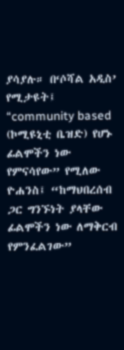ያሳያሉ። በ‘ሶሻል አዲስ’ የሚታዩት፤ “community based (ኮሚዩኒቲ ቤዝድ) የሆኑ ፊልሞችን ነው የምናሳየው” የሚለው ዮሐንስ፤ “ከማህበረሰብ ጋር ግንኙነት ያላቸው ፊልሞችን ነው ለማቅርብ የምንፈልገው”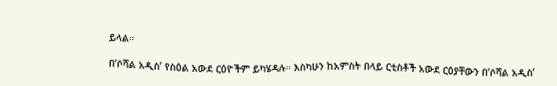ይላል።

በ‘ሶሻል አዲስ’ የስዕል አውደ ርዕዮችም ይካሄዳሉ። እስካሁን ከአምስት በላይ ርቲስቶች አውደ ርዕያቸውን በ‘ሶሻል አዲስ’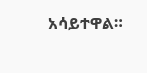አሳይተዋል።